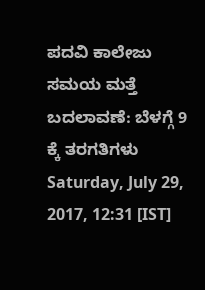ಪದವಿ ಕಾಲೇಜು ಸಮಯ ಮತ್ತೆ ಬದಲಾವಣೆ: ಬೆಳಗ್ಗೆ 9 ಕ್ಕೆ ತರಗತಿಗಳು
Saturday, July 29, 2017, 12:31 [IST]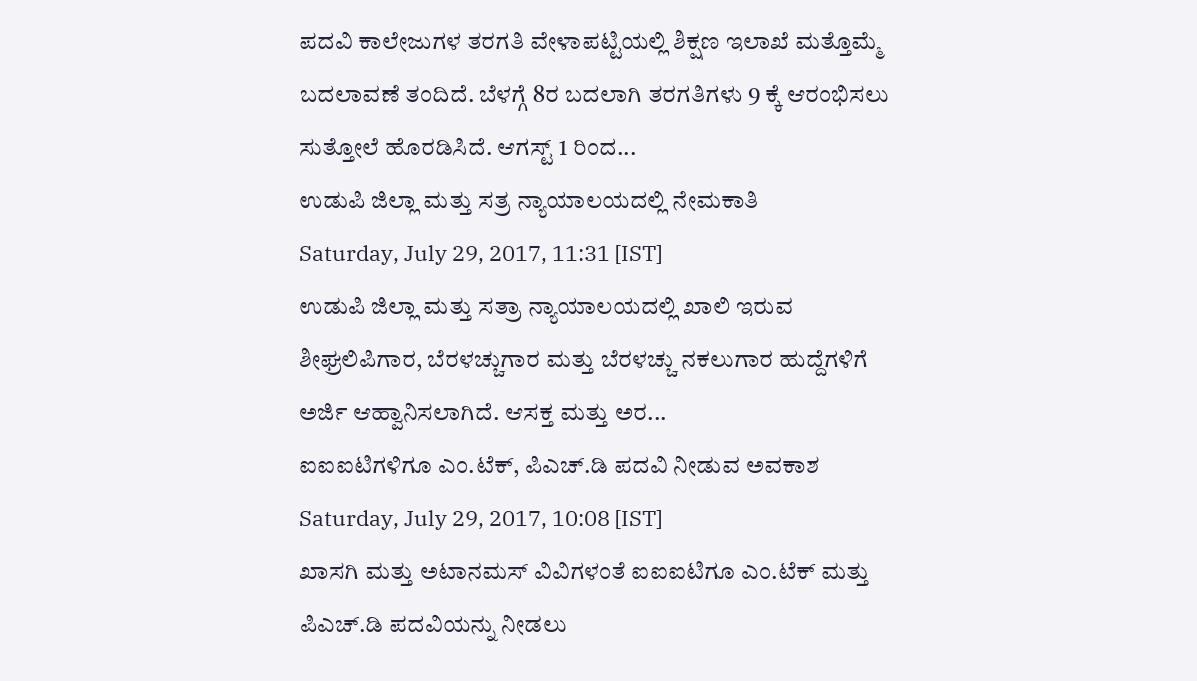ಪದವಿ ಕಾಲೇಜುಗಳ ತರಗತಿ ವೇಳಾಪಟ್ಟಿಯಲ್ಲಿ ಶಿಕ್ಷಣ ಇಲಾಖೆ ಮತ್ತೊಮ್ಮೆ ಬದಲಾವಣೆ ತಂದಿದೆ. ಬೆಳಗ್ಗೆ 8ರ ಬದಲಾಗಿ ತರಗತಿಗಳು 9 ಕ್ಕೆ ಆರಂಭಿಸಲು ಸುತ್ತೋಲೆ ಹೊರಡಿಸಿದೆ. ಆಗಸ್ಟ್ 1 ರಿಂದ...
ಉಡುಪಿ ಜಿಲ್ಲಾ ಮತ್ತು ಸತ್ರ ನ್ಯಾಯಾಲಯದಲ್ಲಿ ನೇಮಕಾತಿ
Saturday, July 29, 2017, 11:31 [IST]
ಉಡುಪಿ ಜಿಲ್ಲಾ ಮತ್ತು ಸತ್ರಾ ನ್ಯಾಯಾಲಯದಲ್ಲಿ ಖಾಲಿ ಇರುವ ಶೀಘ್ರಲಿಪಿಗಾರ, ಬೆರಳಚ್ಚುಗಾರ ಮತ್ತು ಬೆರಳಚ್ಚು ನಕಲುಗಾರ ಹುದ್ದೆಗಳಿಗೆ ಅರ್ಜಿ ಆಹ್ವಾನಿಸಲಾಗಿದೆ. ಆಸಕ್ತ ಮತ್ತು ಅರ...
ಐಐಐಟಿಗಳಿಗೂ ಎಂ.ಟೆಕ್, ಪಿಎಚ್.ಡಿ ಪದವಿ ನೀಡುವ ಅವಕಾಶ
Saturday, July 29, 2017, 10:08 [IST]
ಖಾಸಗಿ ಮತ್ತು ಅಟಾನಮಸ್ ವಿವಿಗಳಂತೆ ಐಐಐಟಿಗೂ ಎಂ.ಟೆಕ್ ಮತ್ತು ಪಿಎಚ್.ಡಿ ಪದವಿಯನ್ನು ನೀಡಲು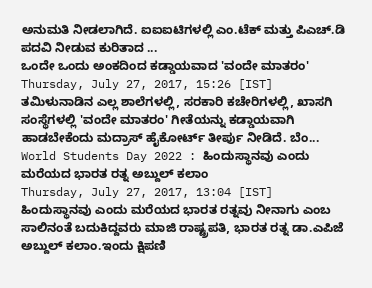ಅನುಮತಿ ನೀಡಲಾಗಿದೆ. ಐಐಐಟಿಗಳಲ್ಲಿ ಎಂ.ಟೆಕ್ ಮತ್ತು ಪಿಎಚ್.ಡಿ ಪದವಿ ನೀಡುವ ಕುರಿತಾದ ...
ಒಂದೇ ಒಂದು ಅಂಕದಿಂದ ಕಡ್ಡಾಯವಾದ 'ವಂದೇ ಮಾತರಂ'
Thursday, July 27, 2017, 15:26 [IST]
ತಮಿಳುನಾಡಿನ ಎಲ್ಲ ಶಾಲೆಗಳಲ್ಲಿ, ಸರಕಾರಿ ಕಚೇರಿಗಳಲ್ಲಿ, ಖಾಸಗಿ ಸಂಸ್ಥೆಗಳಲ್ಲಿ 'ವಂದೇ ಮಾತರಂ' ಗೀತೆಯನ್ನು ಕಡ್ಡಾಯವಾಗಿ ಹಾಡಬೇಕೆಂದು ಮದ್ರಾಸ್ ಹೈಕೋರ್ಟ್ ತೀರ್ಪು ನೀಡಿದೆ. ಬೆಂ...
World Students Day 2022 : ಹಿಂದುಸ್ಥಾನವು ಎಂದು ಮರೆಯದ ಭಾರತ ರತ್ನ ಅಬ್ದುಲ್ ಕಲಾಂ
Thursday, July 27, 2017, 13:04 [IST]
ಹಿಂದುಸ್ಥಾನವು ಎಂದು ಮರೆಯದ ಭಾರತ ರತ್ನವು ನೀನಾಗು ಎಂಬ ಸಾಲಿನಂತೆ ಬದುಕಿದ್ದವರು ಮಾಜಿ ರಾಷ್ಟ್ರಪತಿ, ಭಾರತ ರತ್ನ ಡಾ.ಎಪಿಜೆ ಅಬ್ದುಲ್ ಕಲಾಂ.ಇಂದು ಕ್ಷಿಪಣಿ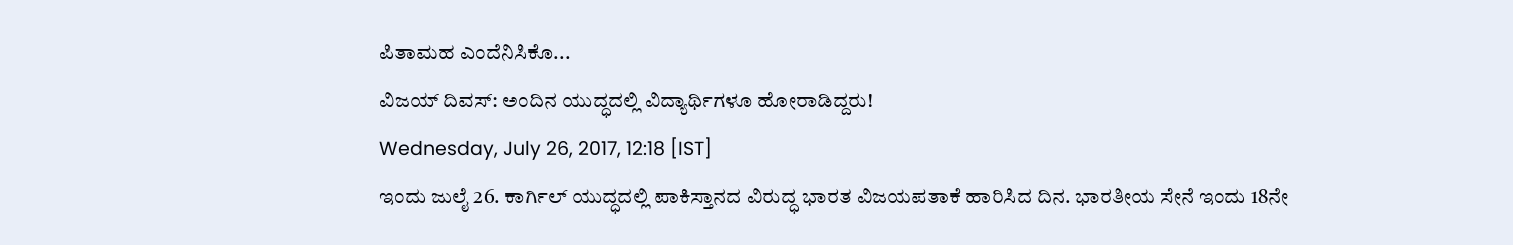ಪಿತಾಮಹ ಎಂದೆನಿಸಿಕೊ...
ವಿಜಯ್ ದಿವಸ್: ಅಂದಿನ ಯುದ್ಧದಲ್ಲಿ ವಿದ್ಯಾರ್ಥಿಗಳೂ ಹೋರಾಡಿದ್ದರು!
Wednesday, July 26, 2017, 12:18 [IST]
ಇಂದು ಜುಲೈ 26. ಕಾರ್ಗಿಲ್ ಯುದ್ಧದಲ್ಲಿ ಪಾಕಿಸ್ತಾನದ ವಿರುದ್ಧ ಭಾರತ ವಿಜಯಪತಾಕೆ ಹಾರಿಸಿದ ದಿನ. ಭಾರತೀಯ ಸೇನೆ ಇಂದು 18ನೇ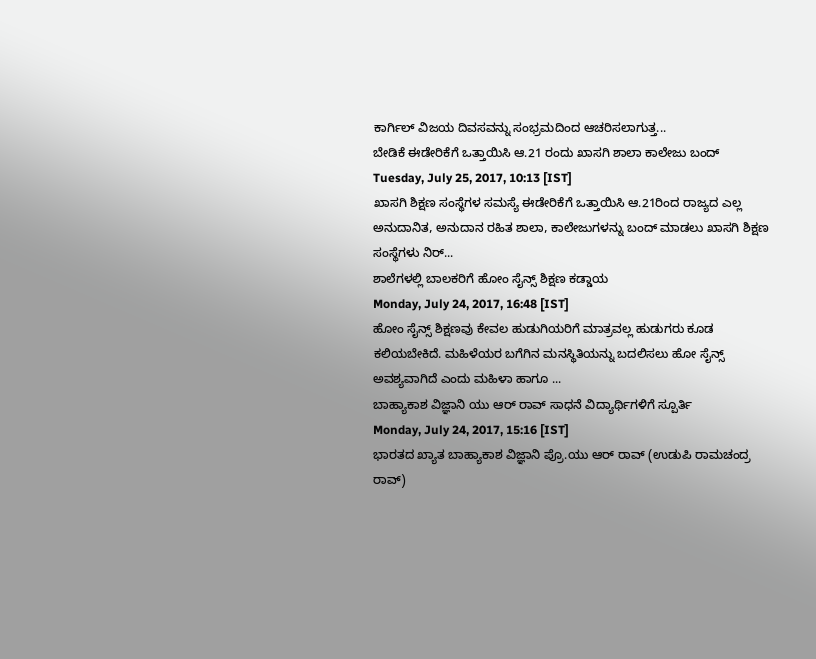ಕಾರ್ಗಿಲ್ ವಿಜಯ ದಿವಸವನ್ನು ಸಂಭ್ರಮದಿಂದ ಆಚರಿಸಲಾಗುತ್ತ...
ಬೇಡಿಕೆ ಈಡೇರಿಕೆಗೆ ಒತ್ತಾಯಿಸಿ ಆ.21 ರಂದು ಖಾಸಗಿ ಶಾಲಾ ಕಾಲೇಜು ಬಂದ್
Tuesday, July 25, 2017, 10:13 [IST]
ಖಾಸಗಿ ಶಿಕ್ಷಣ ಸಂಸ್ಥೆಗಳ ಸಮಸ್ಯೆ ಈಡೇರಿಕೆಗೆ ಒತ್ತಾಯಿಸಿ ಆ.21ರಿಂದ ರಾಜ್ಯದ ಎಲ್ಲ ಅನುದಾನಿತ, ಅನುದಾನ ರಹಿತ ಶಾಲಾ, ಕಾಲೇಜುಗಳನ್ನು ಬಂದ್ ಮಾಡಲು ಖಾಸಗಿ ಶಿಕ್ಷಣ ಸಂಸ್ಥೆಗಳು ನಿರ್...
ಶಾಲೆಗಳಲ್ಲಿ ಬಾಲಕರಿಗೆ ಹೋಂ ಸೈನ್ಸ್ ಶಿಕ್ಷಣ ಕಡ್ಡಾಯ
Monday, July 24, 2017, 16:48 [IST]
ಹೋಂ ಸೈನ್ಸ್ ಶಿಕ್ಷಣವು ಕೇವಲ ಹುಡುಗಿಯರಿಗೆ ಮಾತ್ರವಲ್ಲ ಹುಡುಗರು ಕೂಡ ಕಲಿಯಬೇಕಿದೆ. ಮಹಿಳೆಯರ ಬಗೆಗಿನ ಮನಸ್ಥಿತಿಯನ್ನು ಬದಲಿಸಲು ಹೋ ಸೈನ್ಸ್ ಅವಶ್ಯವಾಗಿದೆ ಎಂದು ಮಹಿಳಾ ಹಾಗೂ ...
ಬಾಹ್ಯಾಕಾಶ ವಿಜ್ಞಾನಿ ಯು ಆರ್ ರಾವ್ ಸಾಧನೆ ವಿದ್ಯಾರ್ಥಿಗಳಿಗೆ ಸ್ಪೂರ್ತಿ
Monday, July 24, 2017, 15:16 [IST]
ಭಾರತದ ಖ್ಯಾತ ಬಾಹ್ಯಾಕಾಶ ವಿಜ್ಞಾನಿ ಪ್ರೊ.ಯು ಆರ್ ರಾವ್ (ಉಡುಪಿ ರಾಮಚಂದ್ರ ರಾವ್)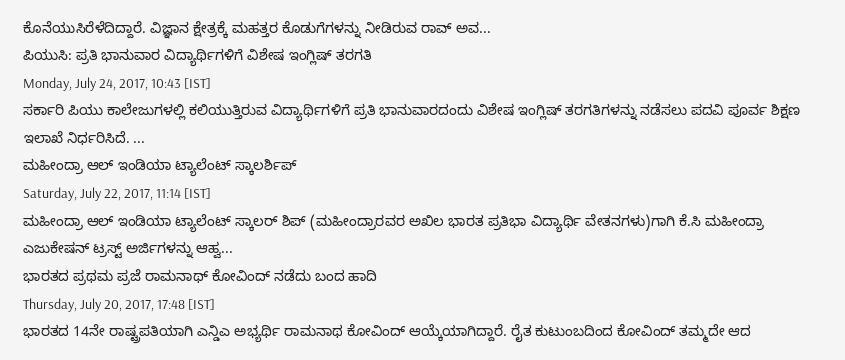ಕೊನೆಯುಸಿರೆಳೆದಿದ್ದಾರೆ. ವಿಜ್ಞಾನ ಕ್ಷೇತ್ರಕ್ಕೆ ಮಹತ್ತರ ಕೊಡುಗೆಗಳನ್ನು ನೀಡಿರುವ ರಾವ್ ಅವ...
ಪಿಯುಸಿ: ಪ್ರತಿ ಭಾನುವಾರ ವಿದ್ಯಾರ್ಥಿಗಳಿಗೆ ವಿಶೇಷ ಇಂಗ್ಲಿಷ್ ತರಗತಿ
Monday, July 24, 2017, 10:43 [IST]
ಸರ್ಕಾರಿ ಪಿಯು ಕಾಲೇಜುಗಳಲ್ಲಿ ಕಲಿಯುತ್ತಿರುವ ವಿದ್ಯಾರ್ಥಿಗಳಿಗೆ ಪ್ರತಿ ಭಾನುವಾರದಂದು ವಿಶೇಷ ಇಂಗ್ಲಿಷ್ ತರಗತಿಗಳನ್ನು ನಡೆಸಲು ಪದವಿ ಪೂರ್ವ ಶಿಕ್ಷಣ ಇಲಾಖೆ ನಿರ್ಧರಿಸಿದೆ. ...
ಮಹೀಂದ್ರಾ ಆಲ್ ಇಂಡಿಯಾ ಟ್ಯಾಲೆಂಟ್ ಸ್ಕಾಲರ್ಶಿಪ್
Saturday, July 22, 2017, 11:14 [IST]
ಮಹೀಂದ್ರಾ ಆಲ್ ಇಂಡಿಯಾ ಟ್ಯಾಲೆಂಟ್ ಸ್ಕಾಲರ್ ಶಿಪ್ (ಮಹೀಂದ್ರಾರವರ ಅಖಿಲ ಭಾರತ ಪ್ರತಿಭಾ ವಿದ್ಯಾರ್ಥಿ ವೇತನಗಳು)ಗಾಗಿ ಕೆ.ಸಿ ಮಹೀಂದ್ರಾ ಎಜುಕೇಷನ್ ಟ್ರಸ್ಟ್ ಅರ್ಜಿಗಳನ್ನು ಆಹ್ವ...
ಭಾರತದ ಪ್ರಥಮ ಪ್ರಜೆ ರಾಮನಾಥ್ ಕೋವಿಂದ್ ನಡೆದು ಬಂದ ಹಾದಿ
Thursday, July 20, 2017, 17:48 [IST]
ಭಾರತದ 14ನೇ ರಾಷ್ಟ್ರಪತಿಯಾಗಿ ಎನ್ಡಿಎ ಅಭ್ಯರ್ಥಿ ರಾಮನಾಥ ಕೋವಿಂದ್ ಆಯ್ಕೆಯಾಗಿದ್ದಾರೆ. ರೈತ ಕುಟುಂಬದಿಂದ ಕೋವಿಂದ್ ತಮ್ಮದೇ ಆದ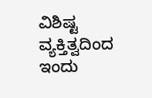ವಿಶಿಷ್ಟ ವ್ಯಕ್ತಿತ್ವದಿಂದ ಇಂದು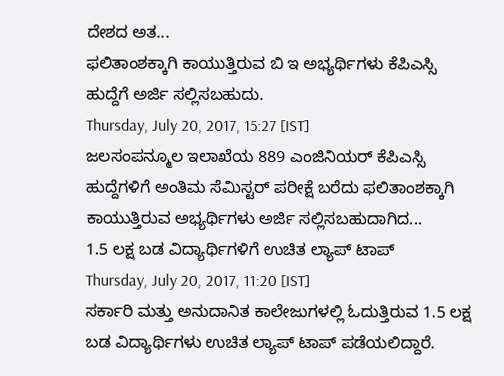ದೇಶದ ಅತ...
ಫಲಿತಾಂಶಕ್ಕಾಗಿ ಕಾಯುತ್ತಿರುವ ಬಿ ಇ ಅಭ್ಯರ್ಥಿಗಳು ಕೆಪಿಎಸ್ಸಿ ಹುದ್ದೆಗೆ ಅರ್ಜಿ ಸಲ್ಲಿಸಬಹುದು.
Thursday, July 20, 2017, 15:27 [IST]
ಜಲಸಂಪನ್ಮೂಲ ಇಲಾಖೆಯ 889 ಎಂಜಿನಿಯರ್ ಕೆಪಿಎಸ್ಸಿ ಹುದ್ದೆಗಳಿಗೆ ಅಂತಿಮ ಸೆಮಿಸ್ಟರ್ ಪರೀಕ್ಷೆ ಬರೆದು ಫಲಿತಾಂಶಕ್ಕಾಗಿ ಕಾಯುತ್ತಿರುವ ಅಭ್ಯರ್ಥಿಗಳು ಅರ್ಜಿ ಸಲ್ಲಿಸಬಹುದಾಗಿದ...
1.5 ಲಕ್ಷ ಬಡ ವಿದ್ಯಾರ್ಥಿಗಳಿಗೆ ಉಚಿತ ಲ್ಯಾಪ್ ಟಾಪ್
Thursday, July 20, 2017, 11:20 [IST]
ಸರ್ಕಾರಿ ಮತ್ತು ಅನುದಾನಿತ ಕಾಲೇಜುಗಳಲ್ಲಿ ಓದುತ್ತಿರುವ 1.5 ಲಕ್ಷ ಬಡ ವಿದ್ಯಾರ್ಥಿಗಳು ಉಚಿತ ಲ್ಯಾಪ್ ಟಾಪ್ ಪಡೆಯಲಿದ್ದಾರೆ.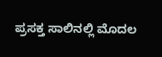ಪ್ರಸಕ್ತ ಸಾಲಿನಲ್ಲಿ ಮೊದಲ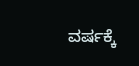ವರ್ಷಕ್ಕೆ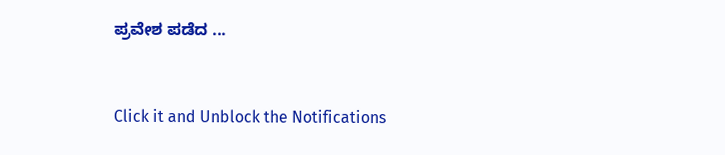ಪ್ರವೇಶ ಪಡೆದ ...


Click it and Unblock the Notifications